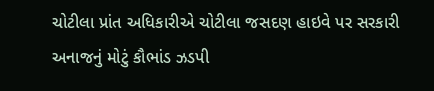ચોટીલા પ્રાંત અધિકારીએ ચોટીલા જસદણ હાઇવે પર સરકારી અનાજનું મોટું કૌભાંડ ઝડપી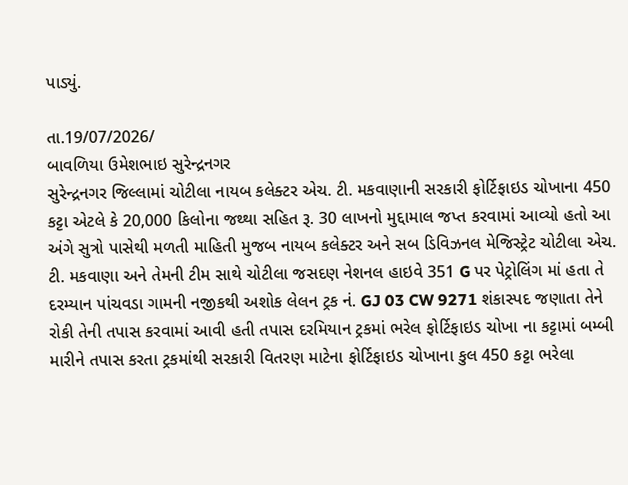પાડ્યું.

તા.19/07/2026/
બાવળિયા ઉમેશભાઇ સુરેન્દ્રનગર
સુરેન્દ્રનગર જિલ્લામાં ચોટીલા નાયબ કલેક્ટર એચ. ટી. મકવાણાની સરકારી ફોર્ટિફાઇડ ચોખાના 450 કટ્ટા એટલે કે 20,000 કિલોના જથ્થા સહિત રૂ. 30 લાખનો મુદ્દામાલ જપ્ત કરવામાં આવ્યો હતો આ અંગે સુત્રો પાસેથી મળતી માહિતી મુજબ નાયબ કલેક્ટર અને સબ ડિવિઝનલ મેજિસ્ટ્રેટ ચોટીલા એચ. ટી. મકવાણા અને તેમની ટીમ સાથે ચોટીલા જસદણ નેશનલ હાઇવે 351 G પર પેટ્રોલિંગ માં હતા તે દરમ્યાન પાંચવડા ગામની નજીકથી અશોક લેલન ટ્રક નં. GJ 03 CW 9271 શંકાસ્પદ જણાતા તેને રોકી તેની તપાસ કરવામાં આવી હતી તપાસ દરમિયાન ટ્રકમાં ભરેલ ફોર્ટિફાઇડ ચોખા ના કટ્ટામાં બમ્બી મારીને તપાસ કરતા ટ્રકમાંથી સરકારી વિતરણ માટેના ફોર્ટિફાઇડ ચોખાના કુલ 450 કટ્ટા ભરેલા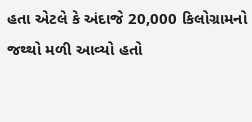હતા એટલે કે અંદાજે 20,000 કિલોગ્રામનો જથ્થો મળી આવ્યો હતો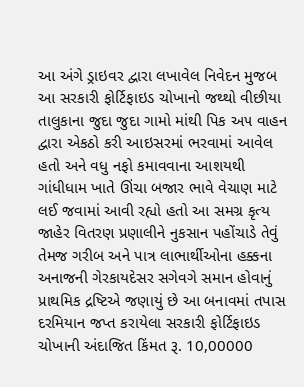આ અંગે ડ્રાઇવર દ્વારા લખાવેલ નિવેદન મુજબ આ સરકારી ફોર્ટિફાઇડ ચોખાનો જથ્થો વીછીયા તાલુકાના જુદા જુદા ગામો માંથી પિક અ૫ વાહન દ્વારા એકઠો કરી આઇસરમાં ભરવામાં આવેલ હતો અને વધુ નફો કમાવવાના આશયથી ગાંધીધામ ખાતે ઊંચા બજાર ભાવે વેચાણ માટે લઈ જવામાં આવી રહ્યો હતો આ સમગ્ર કૃત્ય જાહેર વિતરણ પ્રણાલીને નુકસાન પહોંચાડે તેવું તેમજ ગરીબ અને પાત્ર લાભાર્થીઓના હક્કના અનાજની ગેરકાયદેસર સગેવગે સમાન હોવાનું પ્રાથમિક દ્રષ્ટિએ જણાયું છે આ બનાવમાં તપાસ દરમિયાન જપ્ત કરાયેલા સરકારી ફોર્ટિફાઇડ ચોખાની અંદાજિત કિંમત રૂ. 10,00000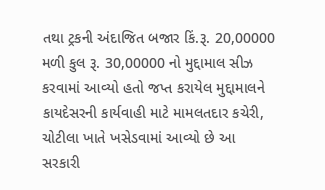તથા ટ્રકની અંદાજિત બજાર કિં.રૂ. 20,00000 મળી કુલ રૂ. 30,00000 નો મુદ્દામાલ સીઝ કરવામાં આવ્યો હતો જપ્ત કરાયેલ મુદ્દામાલને કાયદેસરની કાર્યવાહી માટે મામલતદાર કચેરી, ચોટીલા ખાતે ખસેડવામાં આવ્યો છે આ સરકારી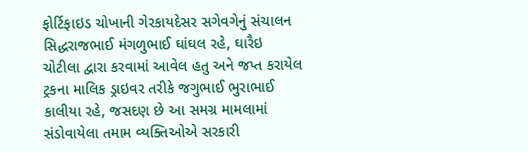ફોર્ટિફાઇડ ચોખાની ગેરકાયદેસર સગેવગેનું સંચાલન સિદ્ધરાજભાઈ મંગળુભાઈ ઘાંઘલ રહે, ઘારૈઇ ચોટીલા દ્વારા કરવામાં આવેલ હતુ અને જપ્ત કરાયેલ ટ્રકના માલિક ડ્રાઇવર તરીકે જગુભાઈ ભુરાભાઈ કાલીયા રહે, જસદણ છે આ સમગ્ર મામલામાં સંડોવાયેલા તમામ વ્યક્તિઓએ સરકારી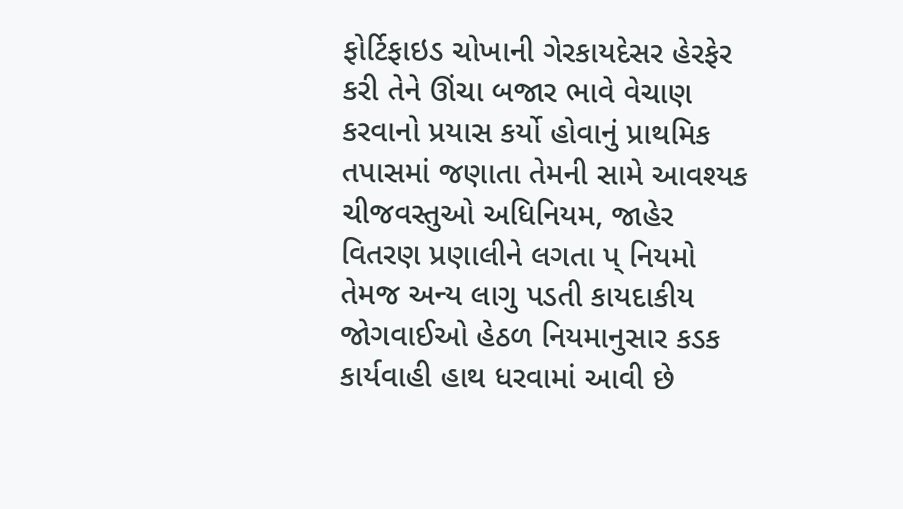ફોર્ટિફાઇડ ચોખાની ગેરકાયદેસર હેરફેર કરી તેને ઊંચા બજાર ભાવે વેચાણ કરવાનો પ્રયાસ કર્યો હોવાનું પ્રાથમિક તપાસમાં જણાતા તેમની સામે આવશ્યક ચીજવસ્તુઓ અધિનિયમ, જાહેર વિતરણ પ્રણાલીને લગતા પ્ નિયમો તેમજ અન્ય લાગુ પડતી કાયદાકીય જોગવાઈઓ હેઠળ નિયમાનુસાર કડક કાર્યવાહી હાથ ધરવામાં આવી છે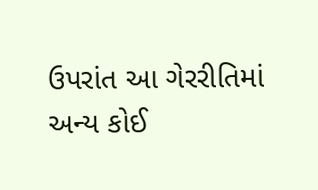ઉપરાંત આ ગેરરીતિમાં અન્ય કોઈ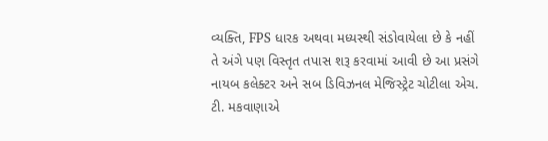વ્યક્તિ, FPS ધારક અથવા મધ્યસ્થી સંડોવાયેલા છે કે નહીં તે અંગે પણ વિસ્તૃત તપાસ શરૂ કરવામાં આવી છે આ પ્રસંગે નાયબ કલેક્ટર અને સબ ડિવિઝનલ મેજિસ્ટ્રેટ ચોટીલા એચ. ટી. મકવાણાએ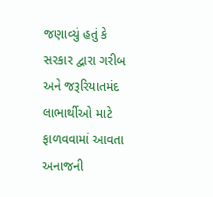જણાવ્યું હતું કે સરકાર દ્વારા ગરીબ અને જરૂરિયાતમંદ લાભાર્થીઓ માટે ફાળવવામાં આવતા અનાજની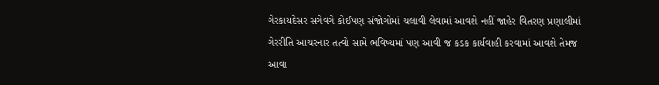ગેરકાયદેસર સગેવગે કોઈપણ સંજોગોમાં ચલાવી લેવામાં આવશે નહીં જાહેર વિતરણ પ્રણાલીમાં ગેરરીતિ આચરનાર તત્વો સામે ભવિષ્યમાં પણ આવી જ કડક કાર્યવાહી કરવામાં આવશે તેમજ આવા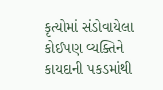કૃત્યોમાં સંડોવાયેલા કોઈપણ વ્યક્તિને કાયદાની પકડમાંથી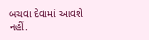બચવા દેવામાં આવશે નહીં.